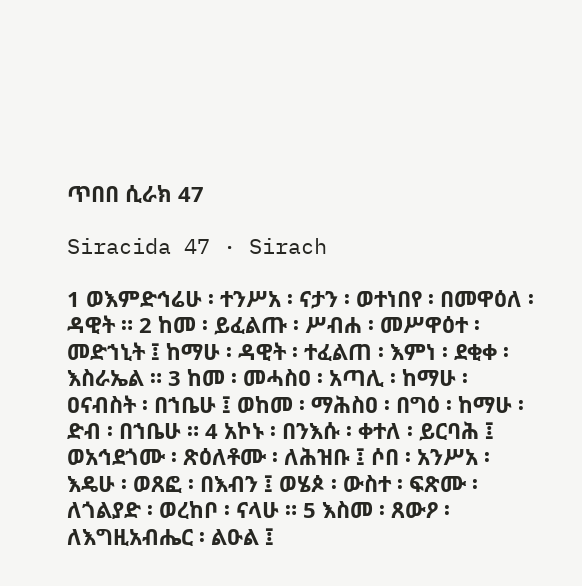ጥበበ ሲራክ 47

Siracida 47 · Sirach

1 ወእምድኅሬሁ ፡ ተንሥአ ፡ ናታን ፡ ወተነበየ ፡ በመዋዕለ ፡ ዳዊት ። 2 ከመ ፡ ይፈልጡ ፡ ሥብሐ ፡ መሥዋዕተ ፡ መድኀኒት ፤ ከማሁ ፡ ዳዊት ፡ ተፈልጠ ፡ እምነ ፡ ደቂቀ ፡ እስራኤል ። 3 ከመ ፡ መሓስዐ ፡ አጣሊ ፡ ከማሁ ፡ ዐናብስት ፡ በኀቤሁ ፤ ወከመ ፡ ማሕስዐ ፡ በግዕ ፡ ከማሁ ፡ ድብ ፡ በኀቤሁ ። 4 አኮኑ ፡ በንእሱ ፡ ቀተለ ፡ ይርባሕ ፤ ወአኅደጎሙ ፡ ጽዕለቶሙ ፡ ለሕዝቡ ፤ ሶበ ፡ አንሥአ ፡ እዴሁ ፡ ወጸፎ ፡ በእብን ፤ ወሄጶ ፡ ውስተ ፡ ፍጽሙ ፡ ለጎልያድ ፡ ወረከቦ ፡ ናላሁ ። 5 እስመ ፡ ጸውዖ ፡ ለእግዚአብሔር ፡ ልዑል ፤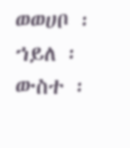ወወሀቦ ፡ ኀይለ ፡ ውስተ ፡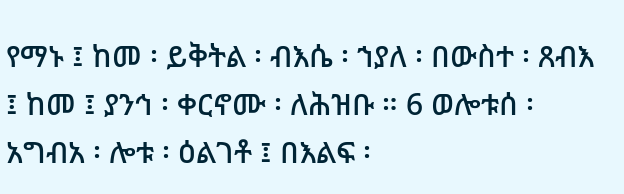የማኑ ፤ ከመ ፡ ይቅትል ፡ ብእሴ ፡ ኀያለ ፡ በውስተ ፡ ጸብእ ፤ ከመ ፤ ያንኅ ፡ ቀርኖሙ ፡ ለሕዝቡ ። 6 ወሎቱሰ ፡ አግብአ ፡ ሎቱ ፡ ዕልገቶ ፤ በእልፍ ፡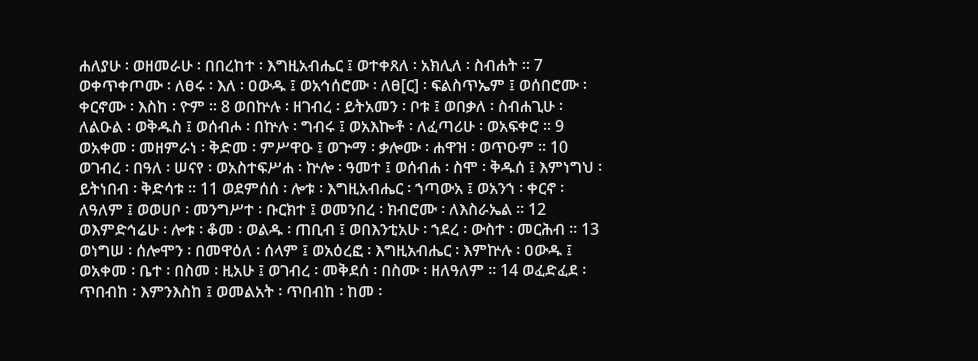ሐለያሁ ፡ ወዘመራሁ ፡ በበረከተ ፡ እግዚአብሔር ፤ ወተቀጸለ ፡ አክሊለ ፡ ስብሐት ። 7 ወቀጥቀጦሙ ፡ ለፀሩ ፡ እለ ፡ ዐውዱ ፤ ወአኅሰሮሙ ፡ ለፀ[ር] ፡ ፍልስጥኤም ፤ ወሰበሮሙ ፡ ቀርኖሙ ፡ እስከ ፡ ዮም ። 8 ወበኵሉ ፡ ዘገብረ ፡ ይትአመን ፡ ቦቱ ፤ ወበቃለ ፡ ስብሐጊሁ ፡ ለልዑል ፡ ወቅዱስ ፤ ወሰብሖ ፡ በኵሉ ፡ ግብሩ ፤ ወአእኰቶ ፡ ለፈጣሪሁ ፡ ወአፍቀሮ ። 9 ወአቀመ ፡ መዘምራነ ፡ ቅድመ ፡ ምሥዋዑ ፤ ወጕማ ፡ ቃሎሙ ፡ ሐዋዝ ፡ ወጥዑም ። 10 ወገብረ ፡ በዓለ ፡ ሠናየ ፡ ወአስተፍሥሐ ፡ ኵሎ ፡ ዓመተ ፤ ወሰብሐ ፡ ስሞ ፡ ቅዱሰ ፤ እምነግህ ፡ ይትነበብ ፡ ቅድሳቱ ። 11 ወደምሰሰ ፡ ሎቱ ፡ እግዚአብሔር ፡ ኀጣውአ ፤ ወአንኀ ፡ ቀርኖ ፡ ለዓለም ፤ ወወሀቦ ፡ መንግሥተ ፡ ቡርክተ ፤ ወመንበረ ፡ ክብሮሙ ፡ ለእስራኤል ። 12 ወእምድኅሬሁ ፡ ሎቱ ፡ ቆመ ፡ ወልዱ ፡ ጠቢብ ፤ ወበእንቲአሁ ፡ ኀደረ ፡ ውስተ ፡ መርሕብ ። 13 ወነግሠ ፡ ሰሎሞን ፡ በመዋዕለ ፡ ሰላም ፤ ወአዕረፎ ፡ እግዚአብሔር ፡ እምኵሉ ፡ ዐውዱ ፤ ወአቀመ ፡ ቤተ ፡ በስመ ፡ ዚአሁ ፤ ወገብረ ፡ መቅደሰ ፡ በስሙ ፡ ዘለዓለም ። 14 ወፈድፈደ ፡ ጥበብከ ፡ እምንእስከ ፤ ወመልአት ፡ ጥበብከ ፡ ከመ ፡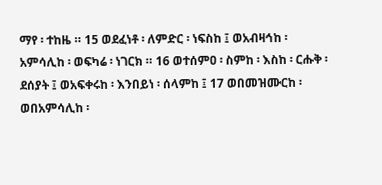ማየ ፡ ተከዜ ። 15 ወደፈነቶ ፡ ለምድር ፡ ነፍስከ ፤ ወአብዛኅከ ፡ አምሳሊከ ፡ ወፍካሬ ፡ ነገርክ ። 16 ወተሰምዐ ፡ ስምከ ፡ እስከ ፡ ርሑቅ ፡ ደሰያት ፤ ወአፍቀሩከ ፡ እንበይነ ፡ ሰላምከ ፤ 17 ወበመዝሙርከ ፡ ወበአምሳሊከ ፡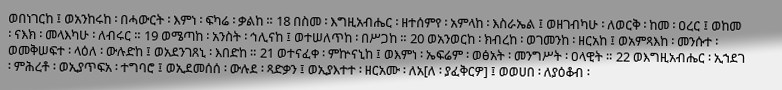ወበነገርከ ፤ ወአንከሩከ ፡ በሓውርት ፡ እምነ ፡ ፍካሬ ፡ ቃልከ ። 18 በስመ ፡ እግዚአብሔር ፡ ዘተሰምየ ፡ አምላከ ፡ እስራኤል ፤ ወዘገብካሁ ፡ ለወርቅ ፡ ከመ ፡ ዐረር ፤ ወከመ ፡ ናእክ ፡ መላእካሁ ፡ ለብሩር ። 19 ወሜጣከ ፡ አንስት ፡ ኅሊናከ ፤ ወተሠለጥከ ፡ በሥጋከ ። 20 ወአንወርከ ፡ ክብረከ ፡ ወገመንከ ፡ ዘርአከ ፤ ወአምጻእከ ፡ መንሱተ ፡ ወመቅሠፍተ ፡ ላዕለ ፡ ውሉድከ ፤ ወአደንገጸኒ ፡ እበድከ ። 21 ወተናፈቀ ፡ ምኵናኒከ ፤ ወእምነ ፡ ኤፍሬም ፡ ወፅአት ፡ መንግሥት ፡ ዐላዊት ። 22 ወእግዚአብሔር ፡ ኢኀደገ ፡ ምሕረቶ ፡ ወኢያጥፍአ ፡ ተግባሮ ፤ ወኢደመሰሰ ፡ ውሉደ ፡ ጻድቃን ፤ ወኢያእተተ ፡ ዘርአሙ ፡ ለአ[ለ ፡ ያፈቅርዎ] ፤ ወወሀበ ፡ ለያዕቆብ ፡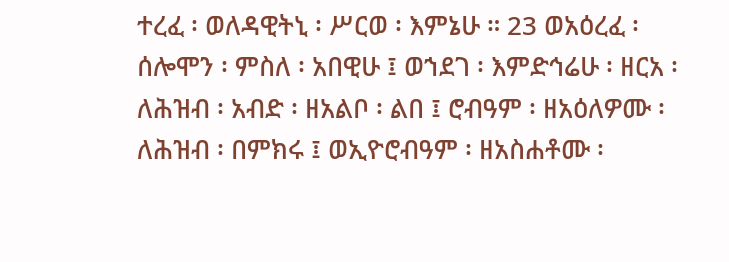ተረፈ ፡ ወለዳዊትኒ ፡ ሥርወ ፡ እምኔሁ ። 23 ወአዕረፈ ፡ ሰሎሞን ፡ ምስለ ፡ አበዊሁ ፤ ወኀደገ ፡ እምድኅሬሁ ፡ ዘርአ ፡ ለሕዝብ ፡ አብድ ፡ ዘአልቦ ፡ ልበ ፤ ሮብዓም ፡ ዘአዕለዎሙ ፡ ለሕዝብ ፡ በምክሩ ፤ ወኢዮሮብዓም ፡ ዘአስሐቶሙ ፡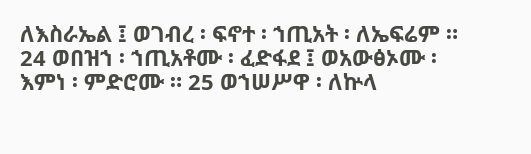ለእስራኤል ፤ ወገብረ ፡ ፍኖተ ፡ ኀጢአት ፡ ለኤፍሬም ። 24 ወበዝኀ ፡ ኀጢአቶሙ ፡ ፈድፋደ ፤ ወአውፅኦሙ ፡ እምነ ፡ ምድሮሙ ። 25 ወኀሠሥዋ ፡ ለኵላ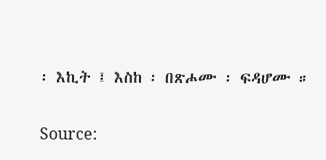፡ እኪት ፤ እስከ ፡ በጽሖሙ ፡ ፍዳሆሙ ።

Source: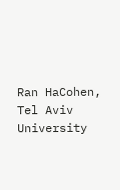Ran HaCohen, Tel Aviv University